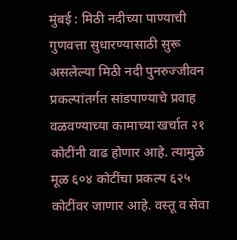मुंबई : मिठी नदीच्या पाण्याची गुणवत्ता सुधारण्यासाठी सुरू असलेल्या मिठी नदी पुनरुज्जीवन प्रकल्पांतर्गत सांडपाण्याचे प्रवाह वळवण्याच्या कामाच्या खर्चात २१ कोटींनी वाढ होणार आहे. त्यामुळे मूळ ६०४ कोटींचा प्रकल्प ६२५ कोटींवर जाणार आहे. वस्तू व सेवा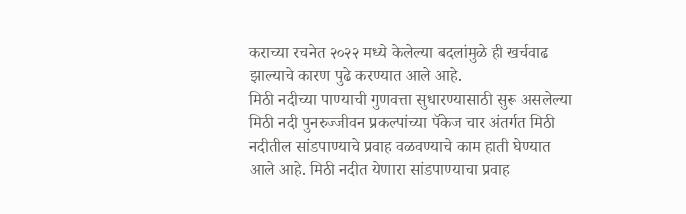कराच्या रचनेत २०२२ मध्ये केलेल्या बदलांमुळे ही खर्चवाढ झाल्याचे कारण पुढे करण्यात आले आहे.
मिठी नदीच्या पाण्याची गुणवत्ता सुधारण्यासाठी सुरू असलेल्या मिठी नदी पुनरुज्जीवन प्रकल्पांच्या पॅकेज चार अंतर्गत मिठी नदीतील सांडपाण्याचे प्रवाह वळवण्याचे काम हाती घेण्यात आले आहे. मिठी नदीत येणारा सांडपाण्याचा प्रवाह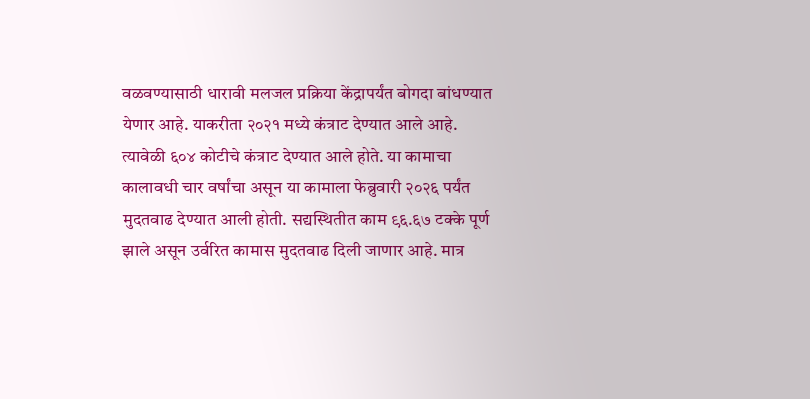वळवण्यासाठी धारावी मलजल प्रक्रिया केंद्रापर्यंत बोगदा बांधण्यात येणार आहे. याकरीता २०२१ मध्ये कंत्राट देण्यात आले आहे. त्यावेळी ६०४ कोटीचे कंत्राट देण्यात आले होते. या कामाचा कालावधी चार वर्षांचा असून या कामाला फेब्रुवारी २०२६ पर्यंत मुदतवाढ देण्यात आली होती. सद्यस्थितीत काम ९६.६७ टक्के पूर्ण झाले असून उर्वरित कामास मुदतवाढ दिली जाणार आहे. मात्र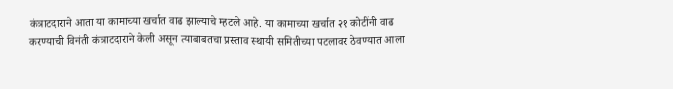कंत्राटदाराने आता या कामाच्या खर्चात वाढ झाल्याचे म्हटले आहे. या कामाच्या खर्चात २१ कोटींनी वाढ करण्याची विनंती कंत्राटदाराने केली असून त्याबाबतचा प्रस्ताव स्थायी समितीच्या पटलावर ठेवण्यात आला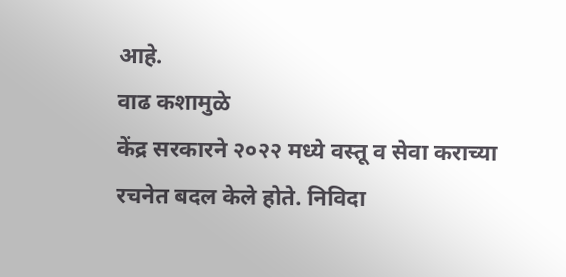आहे.
वाढ कशामुळे
केंद्र सरकारने २०२२ मध्ये वस्तू व सेवा कराच्या रचनेत बदल केले होते. निविदा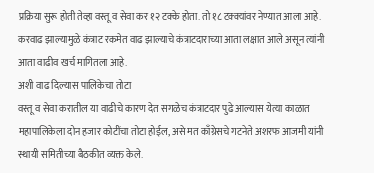प्रक्रिया सुरू होती तेव्हा वस्तू व सेवा कर १२ टक्के होता. तो १८ टक्क्यांवर नेण्यात आला आहे. करवाढ झाल्यामुळे कंत्राट रकमेत वाढ झाल्याचे कंत्राटदाराच्या आता लक्षात आले असून त्यांनी आता वाढीव खर्च मागितला आहे.
अशी वाढ दिल्यास पालिकेचा तोटा
वस्तू व सेवा करातील या वाढीचे कारण देत सगळेच कंत्राटदार पुढे आल्यास येत्या काळात महापालिकेला दोन हजार कोटींचा तोटा होईल, असे मत काँग्रेसचे गटनेते अशरफ आजमी यांनी स्थायी समितीच्या बैठकीत व्यक्त केले.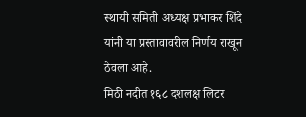स्थायी समिती अध्यक्ष प्रभाकर शिंदे यांनी या प्रस्तावावरील निर्णय राखून ठेवला आहे.
मिठी नदीत १६८ दशलक्ष लिटर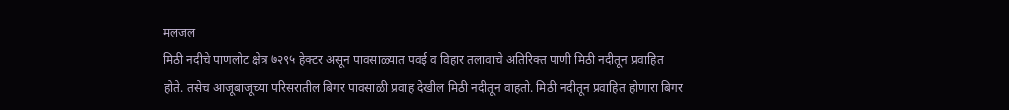मलजल
मिठी नदीचे पाणलोट क्षेत्र ७२९५ हेक्टर असून पावसाळ्यात पवई व विहार तलावाचे अतिरिक्त पाणी मिठी नदीतून प्रवाहित होते. तसेच आजूबाजूच्या परिसरातील बिगर पावसाळी प्रवाह देखील मिठी नदीतून वाहतो. मिठी नदीतून प्रवाहित होणारा बिगर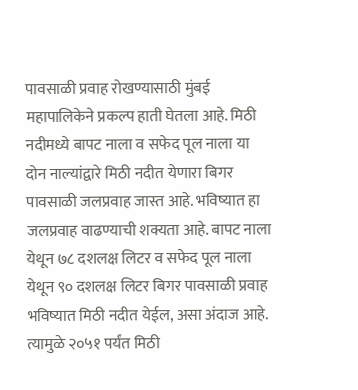पावसाळी प्रवाह रोखण्यासाठी मुंबई महापालिकेने प्रकल्प हाती घेतला आहे. मिठी नदीमध्ये बापट नाला व सफेद पूल नाला या दोन नाल्यांद्वारे मिठी नदीत येणारा बिगर पावसाळी जलप्रवाह जास्त आहे. भविष्यात हा जलप्रवाह वाढण्याची शक्यता आहे. बापट नाला येथून ७८ दशलक्ष लिटर व सफेद पूल नाला येथून ९० दशलक्ष लिटर बिगर पावसाळी प्रवाह भविष्यात मिठी नदीत येईल, असा अंदाज आहे. त्यामुळे २०५१ पर्यंत मिठी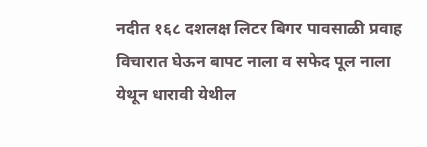नदीत १६८ दशलक्ष लिटर बिगर पावसाळी प्रवाह विचारात घेऊन बापट नाला व सफेद पूल नाला येथून धारावी येथील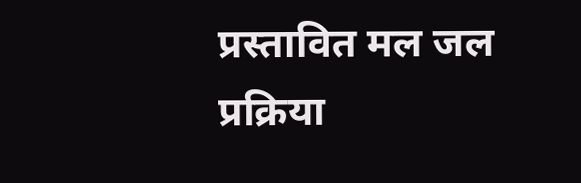प्रस्तावित मल जल प्रक्रिया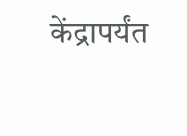केंद्रापर्यंत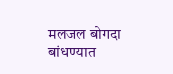मलजल बोगदा बांधण्यात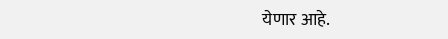येणार आहे.